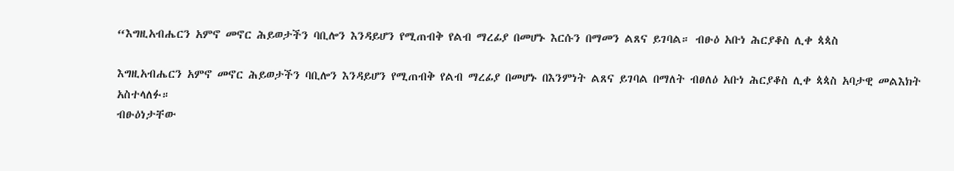“እግዚአብሔርን አምኖ መኖር ሕይወታችን ባቢሎን እንዳይሆን የሚጠብቅ የልብ ማረፊያ በመሆኑ እርሱን በማመን ልጸና ይገባል። ብፁዕ አቡነ ሕርያቆስ ሊቀ ጳጳስ

እግዚአብሔርን አምኖ መኖር ሕይወታችን ባቢሎን እንዳይሆን የሚጠብቅ የልብ ማረፊያ በመሆኑ በእንምነት ልጸና ይገባል በማለት ብፀለዕ አቡነ ሕርያቆስ ሊቀ ጳጳስ አባታዊ መልእክት አስተላለፉ።
ብፁዕነታቸው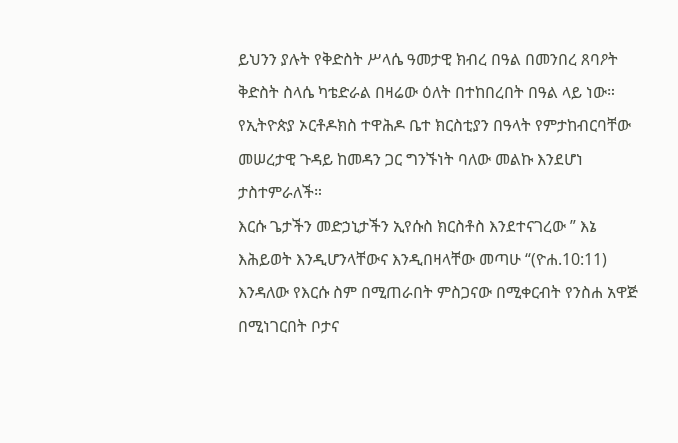ይህንን ያሉት የቅድስት ሥላሴ ዓመታዊ ክብረ በዓል በመንበረ ጸባዖት ቅድስት ስላሴ ካቴድራል በዛሬው ዕለት በተከበረበት በዓል ላይ ነው።
የኢትዮጵያ ኦርቶዶክስ ተዋሕዶ ቤተ ክርስቲያን በዓላት የምታከብርባቸው መሠረታዊ ጉዳይ ከመዳን ጋር ግንኙነት ባለው መልኩ እንደሆነ ታስተምራለች።
እርሱ ጌታችን መድኃኒታችን ኢየሱስ ክርስቶስ እንደተናገረው ” እኔ እሕይወት እንዲሆንላቸውና እንዲበዛላቸው መጣሁ “(ዮሐ.10:11) እንዳለው የእርሱ ስም በሚጠራበት ምስጋናው በሚቀርብት የንስሐ አዋጅ በሚነገርበት ቦታና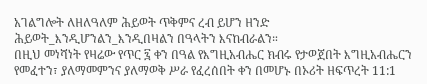አገልግሎት ለዘለዓለም ሕይወት ጥቅምና ረብ ይሆን ዘንድ ሕይወት_እንዲሆንልን_እንዲበዛልን በዓላትን እናከብራልን።
በዚህ መነሻነት የዛሬው የጥር ፯ ቀን በዓል የእግዚአብሔር ክብሩ የታወጀበት እግዚአብሔርን የመፈተን፣ ያለማመምንና ያለማወቅ ሥራ የፈረሰበት ቀን በመሆኑ በኦሪት ዘፍጥረት 11:1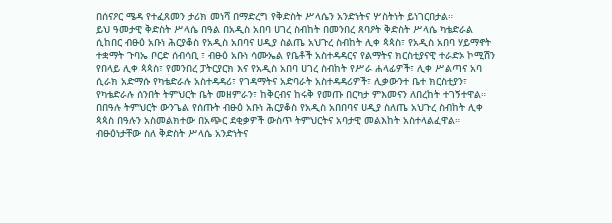በሰናዖር ሜዳ የተፈጸመን ታሪክ መነሻ በማድረግ የቅድስት ሥላሴን አንድነትና ሦስትነት ይነገርበታል።
ይህ ዓመታዊ ቅድስት ሥላሴ በዓል በአዲስ አበባ ሀገረ ስብከት በመንበረ ጸባዖት ቅድስት ሥላሴ ካቴድራል ሲከበር ብፁዕ አቡነ ሕርያቆስ የአዲስ አበባና ሀዲያ ስልጤ አህጉረ ስብከት ሊቀ ጳጳስ፣ የአዲስ አበባ ሃይማኖት ተቋማት ጉባኤ ቦርድ ሰብሳቢ ፣ ብፁዕ አቡነ ሳሙኤል የቤቶች አስተዳዳርና የልማትና ክርስቲያናዊ ተራድኦ ኮሚሽን የበላይ ሊቀ ጳጳስ፣ የመንበረ ፓትርያርክ እና የአዲስ አበባ ሀገረ ስብከት የሥራ ሐላፊዎች፣ ሊቀ ሥልጣና አባ ሲራክ አድማሱ የካቴድራሉ አስተዳዳሪ፣ የገዳማትና አድባራት አስተዳዳሪዎች፣ ሊቃውንተ ቤተ ክርስቲያን፣ የካቴድራሉ ሰንበት ትምህርት ቤት መዘምራን፣ ከቅርብና ከሩቅ የመጡ በርካታ ምእመናን ለበረከት ተገኝተዋል።
በበዓሉ ትምህርት ውንጌል የሰጡት ብፁዕ አቡነ ሕርያቆስ የአዲስ አበበባና ሀዲያ ስለጤ አህጉረ ስብከት ሊቀ ጳጳስ በዓሉን አስመልክተው በአጭር ደቂቃዎች ውስጥ ትምህርትና አባታዊ መልእከት አስተላልፈዋል።
ብፁዕነታቸው ስለ ቅድስት ሥላሴ አንድነትና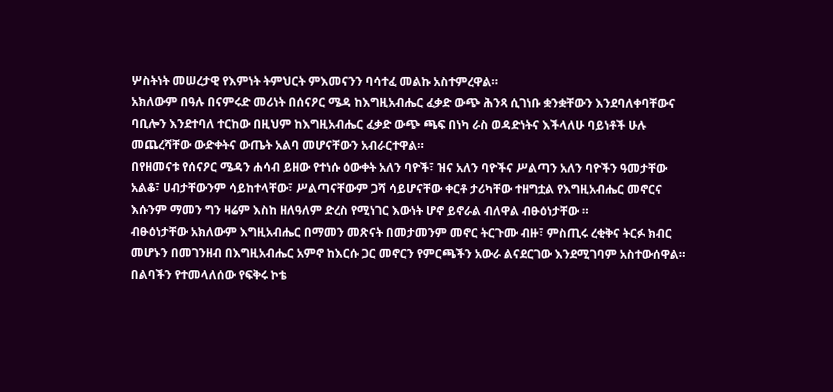ሦስትነት መሠረታዊ የእምነት ትምህርት ምእመናንን ባሳተፈ መልኩ አስተምረዋል።
አክለውም በዓሉ በናምሩድ መሪነት በሰናዖር ሜዳ ከእግዚአብሔር ፈቃድ ውጭ ሕንጻ ሲገነቡ ቋንቋቸውን እንደባለቀባቸውና ባቢሎን እንደተባለ ተርከው በዚህም ከእግዚአብሔር ፈቃድ ውጭ ጫፍ በነካ ራስ ወዳድነትና እችላለሁ ባይነቶች ሁሉ መጨረሻቸው ውድቀትና ውጤት አልባ መሆናቸውን አብራርተዋል።
በየዘመናቱ የሰናዖር ሜዳን ሐሳብ ይዘው የተነሱ ዕውቀት አለን ባዮች፣ ዝና አለን ባዮችና ሥልጣን አለን ባዮችን ዓመታቸው አልቆ፣ ሀብታቸውንም ሳይከተላቸው፣ ሥልጣናቸውም ጋሻ ሳይሆናቸው ቀርቶ ታሪካቸው ተዘግቷል የእግዚአብሔር መኖርና እሱንም ማመን ግን ዛሬም እስከ ዘለዓለም ድረስ የሚነገር እውነት ሆኖ ይኖራል ብለዋል ብፁዕነታቸው ።
ብፁዕነታቸው አክለውም እግዚአብሔር በማመን መጽናት በመታመንም መኖር ትርጉሙ ብዙ፣ ምስጢሩ ረቂቅና ትርፉ ክብር መሆኑን በመገንዘብ በእግዚአብሔር አምኖ ከእርሱ ጋር መኖርን የምርጫችን አውራ ልናደርገው እንደሚገባም አስተውሰዋል።
በልባችን የተመላለሰው የፍቅሩ ኮቴ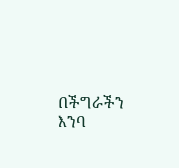በችግራችን እንባ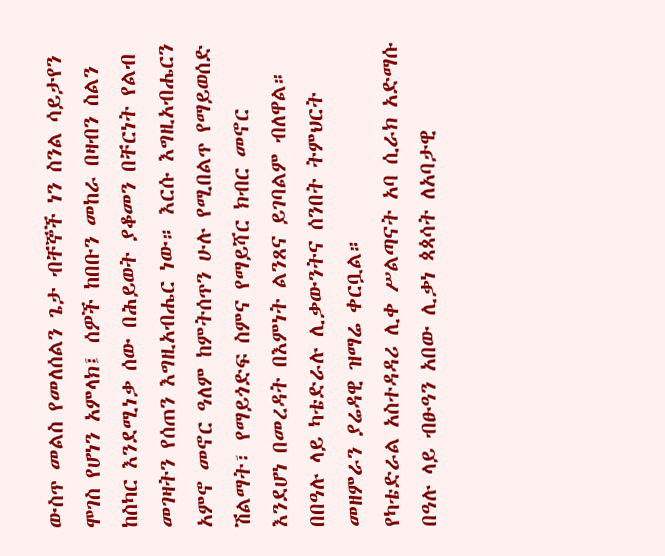ውስጥ መልስ የመለሰልን ጌታ ብቸኞች ነን ስንል ሳይታየን ሞገስ የሆነን አምላክ፤ ሰዎች ከበቡን መከራ በዛብን ስልን ከስካር እንደሚነቃ ሰው በሕይወት ያቆመን በቸርነት የልብ መገዛትን የሰጠን እግዚአብሔር ነው። እርሱ እግዚአብሔርን አምኖ መኖር ዓለም ከምትሰጥን ሁሉ የሚበልጥ የማይወሰድ ሽልማት፣ የማይጎድፍ ስምና የማይሻር ክብር መኖር እንደሆነ በመረዳት በእምነት ልንጸና ይገባልም ብለዋል።
በበዓሉ ላይ ካቴድራሉ ሊቃውንትና ሰንበት ትምህርት መዘምራን ያሬዳዊ ዝማሬ ቀርቧል።
የካቴድራል አስተዳዳሪ ሊቀ ሥልጣናት አባ ሲራክ አድማሱ በዓሉ ላይ ብፁዓን አበው ሊቃነ ጳጳሳት ለአባታዊ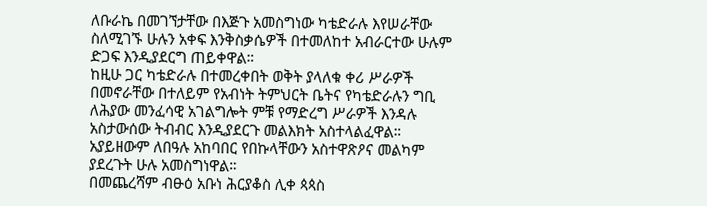ለቡራኬ በመገኘታቸው በእጅጉ አመስግነው ካቴድራሉ እየሠራቸው ስለሚገኙ ሁሉን አቀፍ እንቅስቃሴዎች በተመለከተ አብራርተው ሁሉም ድጋፍ እንዲያደርግ ጠይቀዋል።
ከዚሁ ጋር ካቴድራሉ በተመረቀበት ወቅት ያላለቁ ቀሪ ሥራዎች በመኖራቸው በተለይም የአብነት ትምህርት ቤትና የካቴድራሉን ግቢ ለሕያው መንፈሳዊ አገልግሎት ምቹ የማድረግ ሥራዎች እንዳሉ አስታውሰው ትብብር እንዲያደርጉ መልእክት አስተላልፈዋል።
አያይዘውም ለበዓሉ አከባበር የበኩላቸውን አስተዋጽዖና መልካም ያደረጉት ሁሉ አመስግነዋል።
በመጨረሻም ብፁዕ አቡነ ሕርያቆስ ሊቀ ጳጳስ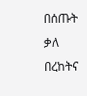በሰጡት ቃለ በረከትና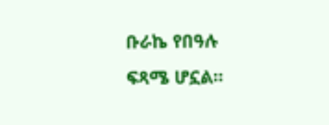ቡራኬ የበዓሉ ፍጻሜ ሆኗል።